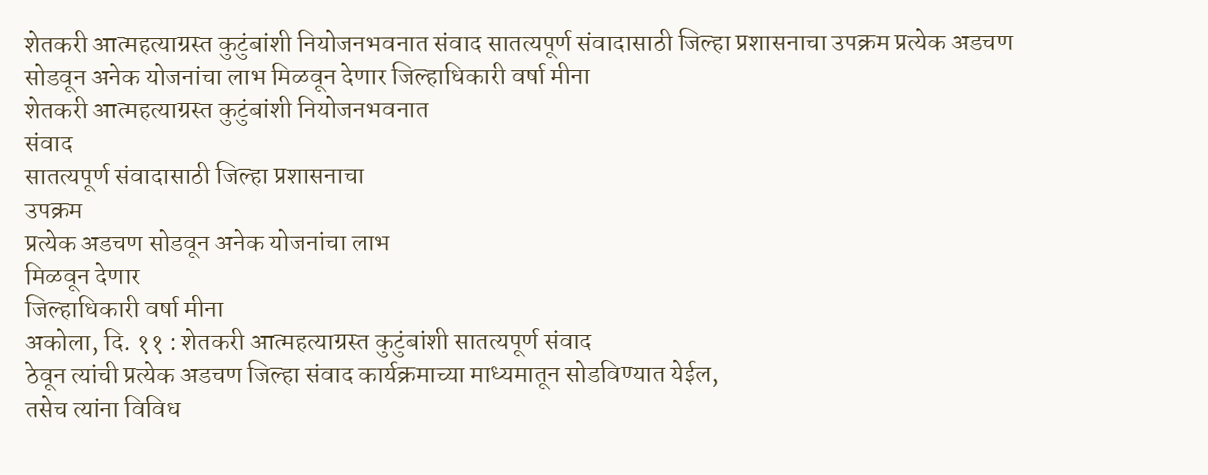शेतकरी आत्महत्याग्रस्त कुटुंबांशी नियोजनभवनात संवाद सातत्यपूर्ण संवादासाठी जिल्हा प्रशासनाचा उपक्रम प्रत्येक अडचण सोडवून अनेक योजनांचा लाभ मिळवून देणार जिल्हाधिकारी वर्षा मीना
शेतकरी आत्महत्याग्रस्त कुटुंबांशी नियोजनभवनात
संवाद
सातत्यपूर्ण संवादासाठी जिल्हा प्रशासनाचा
उपक्रम
प्रत्येक अडचण सोडवून अनेक योजनांचा लाभ
मिळवून देणार
जिल्हाधिकारी वर्षा मीना
अकोला, दि. ११ : शेतकरी आत्महत्याग्रस्त कुटुंबांशी सातत्यपूर्ण संवाद
ठेवून त्यांची प्रत्येक अडचण जिल्हा संवाद कार्यक्रमाच्या माध्यमातून सोडविण्यात येईल,
तसेच त्यांना विविध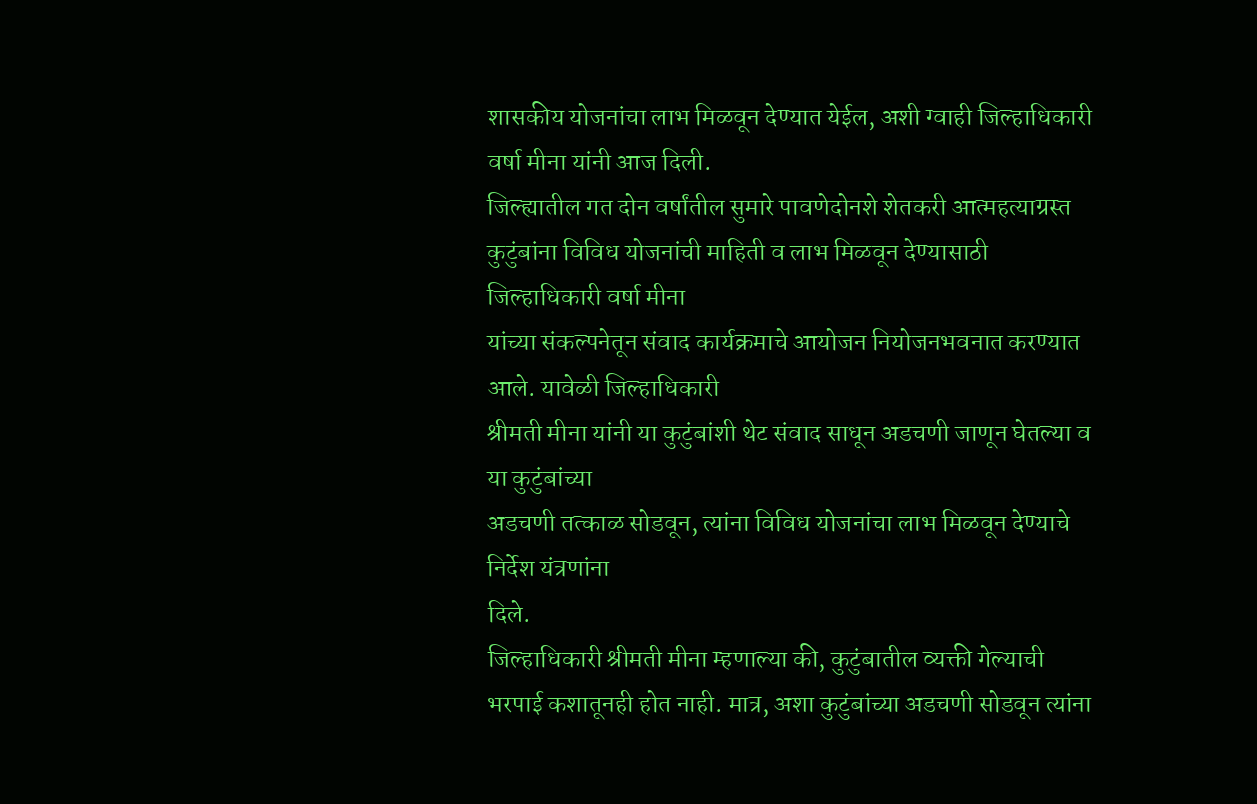शासकीय योजनांचा लाभ मिळवून देण्यात येईल, अशी ग्वाही जिल्हाधिकारी
वर्षा मीना यांनी आज दिली.
जिल्ह्यातील गत दोन वर्षांतील सुमारे पावणेदोनशे शेतकरी आत्महत्याग्रस्त
कुटुंबांना विविध योजनांची माहिती व लाभ मिळवून देण्यासाठी जिल्हाधिकारी वर्षा मीना
यांच्या संकल्पनेतून संवाद कार्यक्रमाचे आयोजन नियोजनभवनात करण्यात आले. यावेळी जिल्हाधिकारी
श्रीमती मीना यांनी या कुटुंबांशी थेट संवाद साधून अडचणी जाणून घेतल्या व या कुटुंबांच्या
अडचणी तत्काळ सोडवून, त्यांना विविध योजनांचा लाभ मिळवून देण्याचे निर्देश यंत्रणांना
दिले.
जिल्हाधिकारी श्रीमती मीना म्हणाल्या की, कुटुंबातील व्यक्ती गेल्याची
भरपाई कशातूनही होत नाही. मात्र, अशा कुटुंबांच्या अडचणी सोडवून त्यांना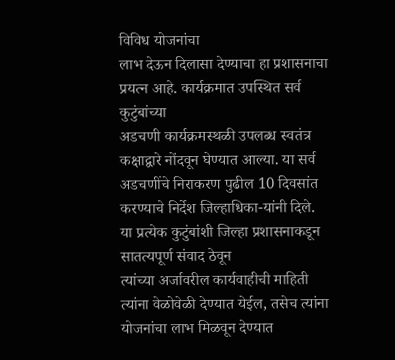विविध योजनांचा
लाभ देऊन दिलासा देण्याचा हा प्रशासनाचा प्रयत्न आहे. कार्यक्रमात उपस्थित सर्व कुटुंबांच्या
अडचणी कार्यक्रमस्थळी उपलब्ध स्वतंत्र कक्षाद्वारे नोंदवून घेण्यात आल्या. या सर्व
अडचणींचे निराकरण पुढील 10 दिवसांत करण्याचे निर्देश जिल्हाधिका-यांनी दिले.
या प्रत्येक कुटुंबांशी जिल्हा प्रशासनाकडून सातत्यपूर्ण संवाद ठेवून
त्यांच्या अर्जावरील कार्यवाहीची माहिती त्यांना वेळोवेळी देण्यात येईल, तसेच त्यांना
योजनांचा लाभ मिळवून देण्यात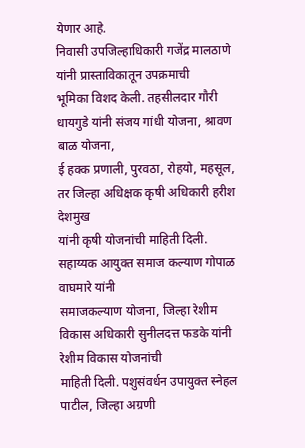येणार आहे.
निवासी उपजिल्हाधिकारी गजेंद्र मालठाणे यांनी प्रास्ताविकातून उपक्रमाची
भूमिका विशद केली. तहसीलदार गौरी धायगुडे यांनी संजय गांधी योजना, श्रावण बाळ योजना,
ई हक्क प्रणाली, पुरवठा, रोहयो, महसूल, तर जिल्हा अधिक्षक कृषी अधिकारी हरीश देशमुख
यांनी कृषी योजनांची माहिती दिली. सहाय्यक आयुक्त समाज कल्याण गोपाळ वाघमारे यांनी
समाजकल्याण योजना, जिल्हा रेशीम विकास अधिकारी सुनीलदत्त फडके यांनी रेशीम विकास योजनांची
माहिती दिली. पशुसंवर्धन उपायुक्त स्नेहल पाटील, जिल्हा अग्रणी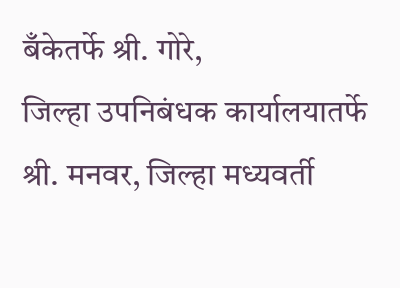बँकेतर्फे श्री. गोरे,
जिल्हा उपनिबंधक कार्यालयातर्फे श्री. मनवर, जिल्हा मध्यवर्ती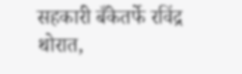सहकारी बँकेतर्फे रविंद्र
थोरात,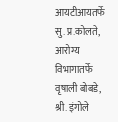आयटीआयतर्फे सु. प्र.कोलते, आरोग्य विभागातर्फे वृषाली बोबडे, श्री. इंगोले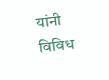यांनी विविध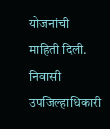योजनांची माहिती दिली.
निवासी उपजिल्हाधिकारी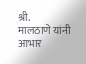श्री.
मालठाणे यांनी आभार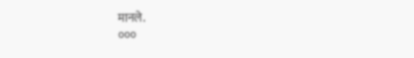मानले.
०००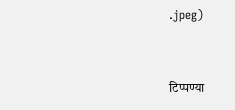.jpeg)


टिप्पण्या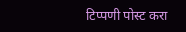टिप्पणी पोस्ट करा